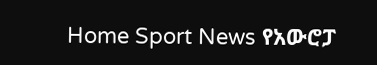Home Sport News የአውሮፓ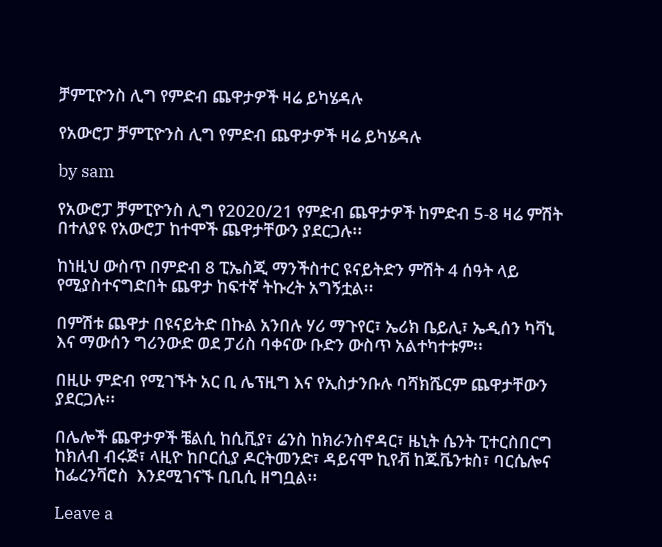ቻምፒዮንስ ሊግ የምድብ ጨዋታዎች ዛሬ ይካሄዳሉ

የአውሮፓ ቻምፒዮንስ ሊግ የምድብ ጨዋታዎች ዛሬ ይካሄዳሉ

by sam

የአውሮፓ ቻምፒዮንስ ሊግ የ2020/21 የምድብ ጨዋታዎች ከምድብ 5-8 ዛሬ ምሽት በተለያዩ የአውሮፓ ከተሞች ጨዋታቸውን ያደርጋሉ፡፡

ከነዚህ ውስጥ በምድብ 8 ፒኤስጂ ማንችስተር ዩናይትድን ምሽት 4 ሰዓት ላይ የሚያስተናግድበት ጨዋታ ከፍተኛ ትኩረት አግኝቷል፡፡

በምሽቱ ጨዋታ በዩናይትድ በኩል አንበሉ ሃሪ ማጉየር፣ ኤሪክ ቤይሊ፣ ኤዲሰን ካቫኒ እና ማውሰን ግሪንውድ ወደ ፓሪስ ባቀናው ቡድን ውስጥ አልተካተቱም፡፡

በዚሁ ምድብ የሚገኙት አር ቢ ሌፕዚግ እና የኢስታንቡሉ ባሻክሼርም ጨዋታቸውን ያደርጋሉ፡፡

በሌሎች ጨዋታዎች ቼልሲ ከሲቪያ፣ ሬንስ ከክራንስኖዳር፣ ዜኒት ሴንት ፒተርስበርግ ከክለብ ብሩጅ፣ ላዚዮ ከቦርሲያ ዶርትመንድ፣ ዳይናሞ ኪየቭ ከጁቬንቱስ፣ ባርሴሎና ከፌረንቫሮስ  እንደሚገናኙ ቢቢሲ ዘግቧል፡፡

Leave a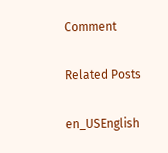Comment

Related Posts

en_USEnglish